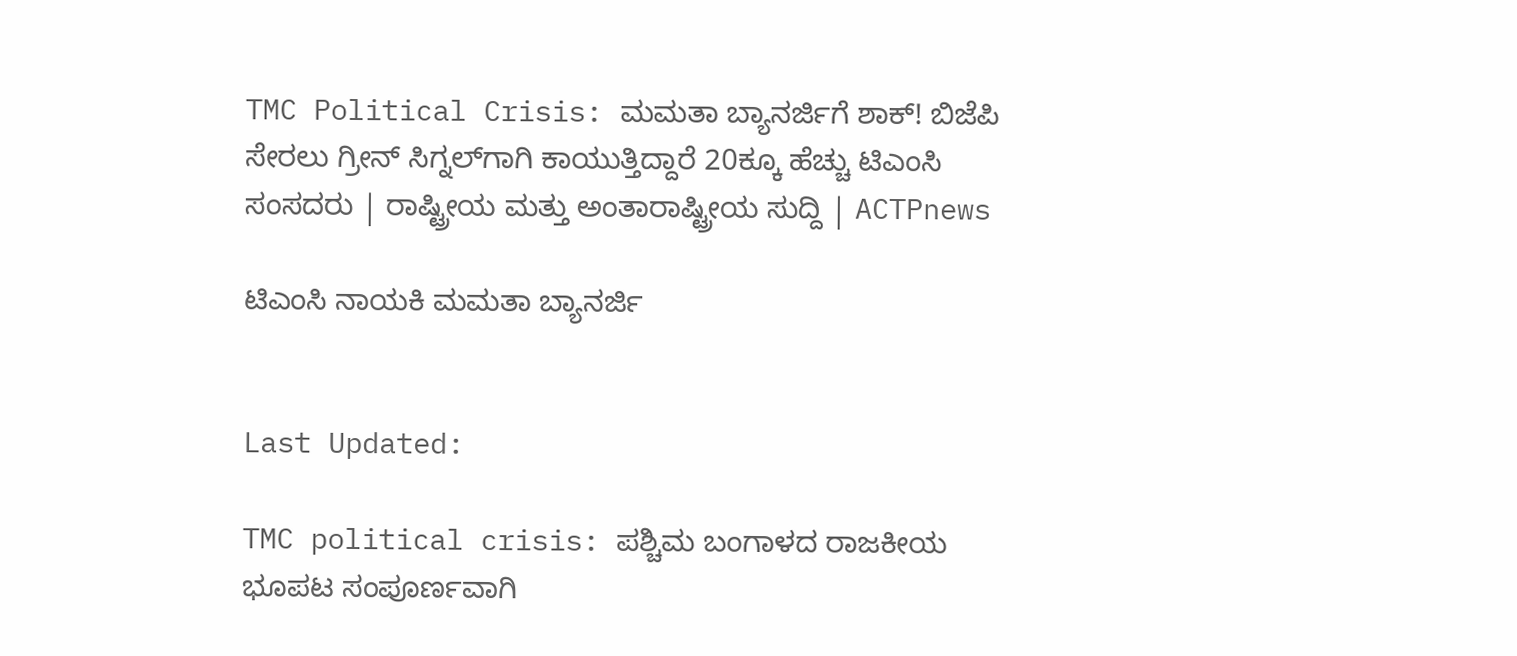TMC Political Crisis: ಮಮತಾ ಬ್ಯಾನರ್ಜಿಗೆ ಶಾಕ್! ಬಿಜೆಪಿ ಸೇರಲು ಗ್ರೀನ್‌ ಸಿಗ್ನಲ್‌ಗಾಗಿ ಕಾಯುತ್ತಿದ್ದಾರೆ 20ಕ್ಕೂ ಹೆಚ್ಚು ಟಿಎಂಸಿ ಸಂಸದರು | ರಾಷ್ಟ್ರೀಯ ಮತ್ತು ಅಂತಾರಾಷ್ಟ್ರೀಯ ಸುದ್ದಿ | ACTPnews

ಟಿಎಂಸಿ ನಾಯಕಿ ಮಮತಾ ಬ್ಯಾನರ್ಜಿ


Last Updated:

TMC political crisis: ಪಶ್ಚಿಮ ಬಂಗಾಳದ ರಾಜಕೀಯ ಭೂಪಟ ಸಂಪೂರ್ಣವಾಗಿ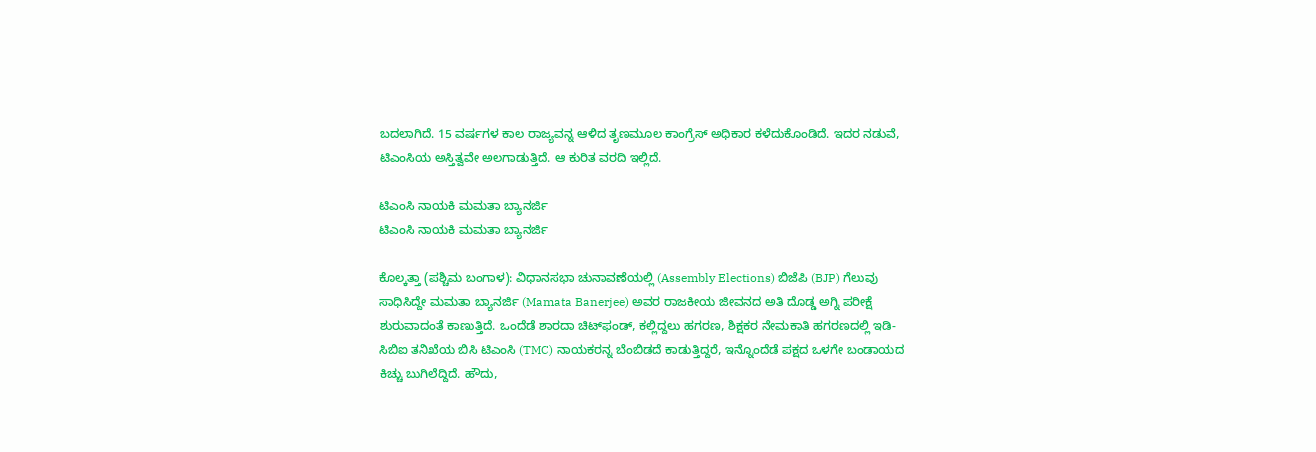ಬದಲಾಗಿದೆ. 15 ವರ್ಷಗಳ ಕಾಲ ರಾಜ್ಯವನ್ನ ಆಳಿದ ತೃಣಮೂಲ ಕಾಂಗ್ರೆಸ್ ಅಧಿಕಾರ ಕಳೆದುಕೊಂಡಿದೆ. ಇದರ ನಡುವೆ, ಟಿಎಂಸಿಯ ಅಸ್ತಿತ್ವವೇ ಅಲಗಾಡುತ್ತಿದೆ. ಆ ಕುರಿತ ವರದಿ ಇಲ್ಲಿದೆ.

ಟಿಎಂಸಿ ನಾಯಕಿ ಮಮತಾ ಬ್ಯಾನರ್ಜಿ
ಟಿಎಂಸಿ ನಾಯಕಿ ಮಮತಾ ಬ್ಯಾನರ್ಜಿ

ಕೊಲ್ಕತ್ತಾ (ಪಶ್ಚಿಮ ಬಂಗಾಳ): ವಿಧಾನಸಭಾ ಚುನಾವಣೆಯಲ್ಲಿ (Assembly Elections) ಬಿಜೆಪಿ (BJP) ಗೆಲುವು ಸಾಧಿಸಿದ್ದೇ ಮಮತಾ ಬ್ಯಾನರ್ಜಿ (Mamata Banerjee) ಅವರ ರಾಜಕೀಯ ಜೀವನದ ಅತಿ ದೊಡ್ಡ ಅಗ್ನಿ ಪರೀಕ್ಷೆ ಶುರುವಾದಂತೆ ಕಾಣುತ್ತಿದೆ. ಒಂದೆಡೆ ಶಾರದಾ ಚಿಟ್‌ಫಂಡ್, ಕಲ್ಲಿದ್ದಲು ಹಗರಣ, ಶಿಕ್ಷಕರ ನೇಮಕಾತಿ ಹಗರಣದಲ್ಲಿ ಇಡಿ-ಸಿಬಿಐ ತನಿಖೆಯ ಬಿಸಿ ಟಿಎಂಸಿ (TMC) ನಾಯಕರನ್ನ ಬೆಂಬಿಡದೆ ಕಾಡುತ್ತಿದ್ದರೆ, ಇನ್ನೊಂದೆಡೆ ಪಕ್ಷದ ಒಳಗೇ ಬಂಡಾಯದ ಕಿಚ್ಚು ಬುಗಿಲೆದ್ದಿದೆ. ಹೌದು,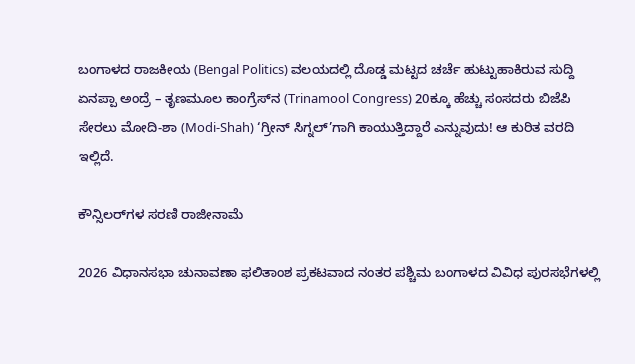ಬಂಗಾಳದ ರಾಜಕೀಯ (Bengal Politics) ವಲಯದಲ್ಲಿ ದೊಡ್ಡ ಮಟ್ಟದ ಚರ್ಚೆ ಹುಟ್ಟುಹಾಕಿರುವ ಸುದ್ದಿ ಏನಪ್ಪಾ ಅಂದ್ರೆ – ತೃಣಮೂಲ ಕಾಂಗ್ರೆಸ್‌ನ (Trinamool Congress) 20ಕ್ಕೂ ಹೆಚ್ಚು ಸಂಸದರು ಬಿಜೆಪಿ ಸೇರಲು ಮೋದಿ-ಶಾ (Modi-Shah) ‘ಗ್ರೀನ್ ಸಿಗ್ನಲ್’ಗಾಗಿ ಕಾಯುತ್ತಿದ್ದಾರೆ ಎನ್ನುವುದು! ಆ ಕುರಿತ ವರದಿ ಇಲ್ಲಿದೆ.

ಕೌನ್ಸಿಲರ್‌ಗಳ ಸರಣಿ ರಾಜೀನಾಮೆ

2026 ವಿಧಾನಸಭಾ ಚುನಾವಣಾ ಫಲಿತಾಂಶ ಪ್ರಕಟವಾದ ನಂತರ ಪಶ್ಚಿಮ ಬಂಗಾಳದ ವಿವಿಧ ಪುರಸಭೆಗಳಲ್ಲಿ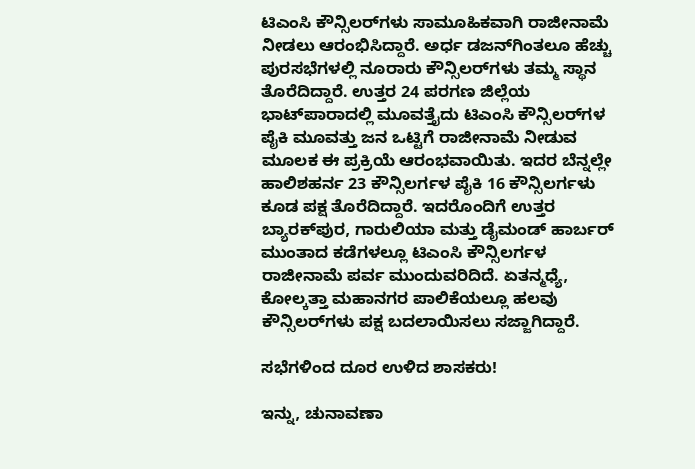ಟಿಎಂಸಿ ಕೌನ್ಸಿಲರ್‌ಗಳು ಸಾಮೂಹಿಕವಾಗಿ ರಾಜೀನಾಮೆ ನೀಡಲು ಆರಂಭಿಸಿದ್ದಾರೆ. ಅರ್ಧ ಡಜನ್‌ಗಿಂತಲೂ ಹೆಚ್ಚು ಪುರಸಭೆಗಳಲ್ಲಿ ನೂರಾರು ಕೌನ್ಸಿಲರ್‌ಗಳು ತಮ್ಮ ಸ್ಥಾನ ತೊರೆದಿದ್ದಾರೆ. ಉತ್ತರ 24 ಪರಗಣ ಜಿಲ್ಲೆಯ ಭಾಟ್‌ಪಾರಾದಲ್ಲಿ ಮೂವತ್ತೈದು ಟಿಎಂಸಿ ಕೌನ್ಸಿಲರ್‌ಗಳ ಪೈಕಿ ಮೂವತ್ತು ಜನ ಒಟ್ಟಿಗೆ ರಾಜೀನಾಮೆ ನೀಡುವ ಮೂಲಕ ಈ ಪ್ರಕ್ರಿಯೆ ಆರಂಭವಾಯಿತು. ಇದರ ಬೆನ್ನಲ್ಲೇ ಹಾಲಿಶಹರ್ನ 23 ಕೌನ್ಸಿಲರ್ಗಳ ಪೈಕಿ 16 ಕೌನ್ಸಿಲರ್ಗಳು ಕೂಡ ಪಕ್ಷ ತೊರೆದಿದ್ದಾರೆ. ಇದರೊಂದಿಗೆ ಉತ್ತರ ಬ್ಯಾರಕ್‌ಪುರ, ಗಾರುಲಿಯಾ ಮತ್ತು ಡೈಮಂಡ್ ಹಾರ್ಬರ್ ಮುಂತಾದ ಕಡೆಗಳಲ್ಲೂ ಟಿಎಂಸಿ ಕೌನ್ಸಿಲರ್ಗಳ ರಾಜೀನಾಮೆ ಪರ್ವ ಮುಂದುವರಿದಿದೆ. ಏತನ್ಮಧ್ಯೆ, ಕೋಲ್ಕತ್ತಾ ಮಹಾನಗರ ಪಾಲಿಕೆಯಲ್ಲೂ ಹಲವು ಕೌನ್ಸಿಲರ್‌ಗಳು ಪಕ್ಷ ಬದಲಾಯಿಸಲು ಸಜ್ಜಾಗಿದ್ದಾರೆ.

ಸಭೆಗಳಿಂದ ದೂರ ಉಳಿದ ಶಾಸಕರು!

ಇನ್ನು, ಚುನಾವಣಾ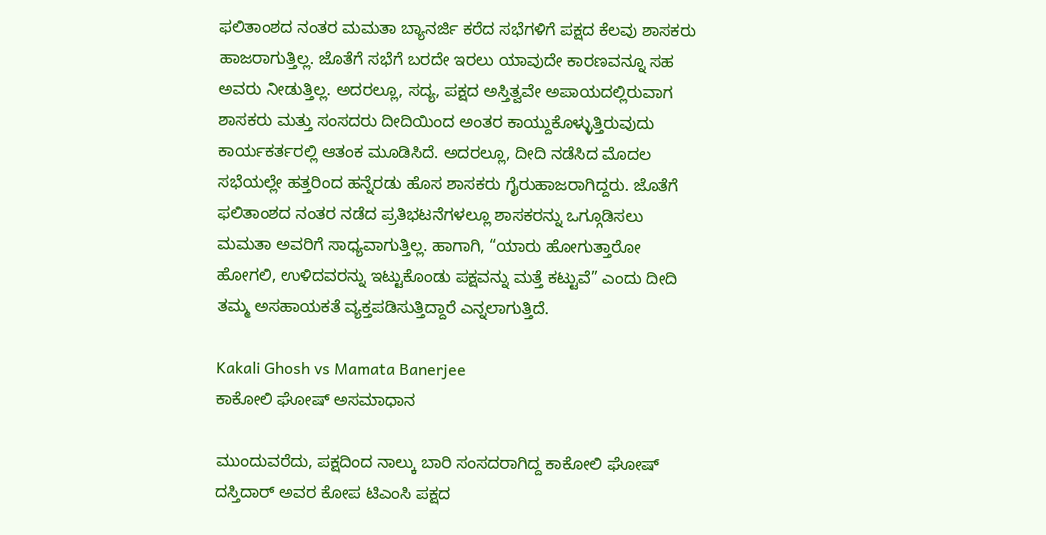ಫಲಿತಾಂಶದ ನಂತರ ಮಮತಾ ಬ್ಯಾನರ್ಜಿ ಕರೆದ ಸಭೆಗಳಿಗೆ ಪಕ್ಷದ ಕೆಲವು ಶಾಸಕರು ಹಾಜರಾಗುತ್ತಿಲ್ಲ. ಜೊತೆಗೆ ಸಭೆಗೆ ಬರದೇ ಇರಲು ಯಾವುದೇ ಕಾರಣವನ್ನೂ ಸಹ ಅವರು ನೀಡುತ್ತಿಲ್ಲ. ಅದರಲ್ಲೂ, ಸದ್ಯ, ಪಕ್ಷದ ಅಸ್ತಿತ್ವವೇ ಅಪಾಯದಲ್ಲಿರುವಾಗ ಶಾಸಕರು ಮತ್ತು ಸಂಸದರು ದೀದಿಯಿಂದ ಅಂತರ ಕಾಯ್ದುಕೊಳ್ಳುತ್ತಿರುವುದು ಕಾರ್ಯಕರ್ತರಲ್ಲಿ ಆತಂಕ ಮೂಡಿಸಿದೆ. ಅದರಲ್ಲೂ, ದೀದಿ ನಡೆಸಿದ ಮೊದಲ ಸಭೆಯಲ್ಲೇ ಹತ್ತರಿಂದ ಹನ್ನೆರಡು ಹೊಸ ಶಾಸಕರು ಗೈರುಹಾಜರಾಗಿದ್ದರು. ಜೊತೆಗೆ ಫಲಿತಾಂಶದ ನಂತರ ನಡೆದ ಪ್ರತಿಭಟನೆಗಳಲ್ಲೂ ಶಾಸಕರನ್ನು ಒಗ್ಗೂಡಿಸಲು ಮಮತಾ ಅವರಿಗೆ ಸಾಧ್ಯವಾಗುತ್ತಿಲ್ಲ. ಹಾಗಾಗಿ, “ಯಾರು ಹೋಗುತ್ತಾರೋ ಹೋಗಲಿ, ಉಳಿದವರನ್ನು ಇಟ್ಟುಕೊಂಡು ಪಕ್ಷವನ್ನು ಮತ್ತೆ ಕಟ್ಟುವೆ” ಎಂದು ದೀದಿ ತಮ್ಮ ಅಸಹಾಯಕತೆ ವ್ಯಕ್ತಪಡಿಸುತ್ತಿದ್ದಾರೆ ಎನ್ನಲಾಗುತ್ತಿದೆ.

Kakali Ghosh vs Mamata Banerjee
ಕಾಕೋಲಿ ಘೋಷ್ ಅಸಮಾಧಾನ

ಮುಂದುವರೆದು, ಪಕ್ಷದಿಂದ ನಾಲ್ಕು ಬಾರಿ ಸಂಸದರಾಗಿದ್ದ ಕಾಕೋಲಿ ಘೋಷ್ ದಸ್ತಿದಾರ್ ಅವರ ಕೋಪ ಟಿಎಂಸಿ ಪಕ್ಷದ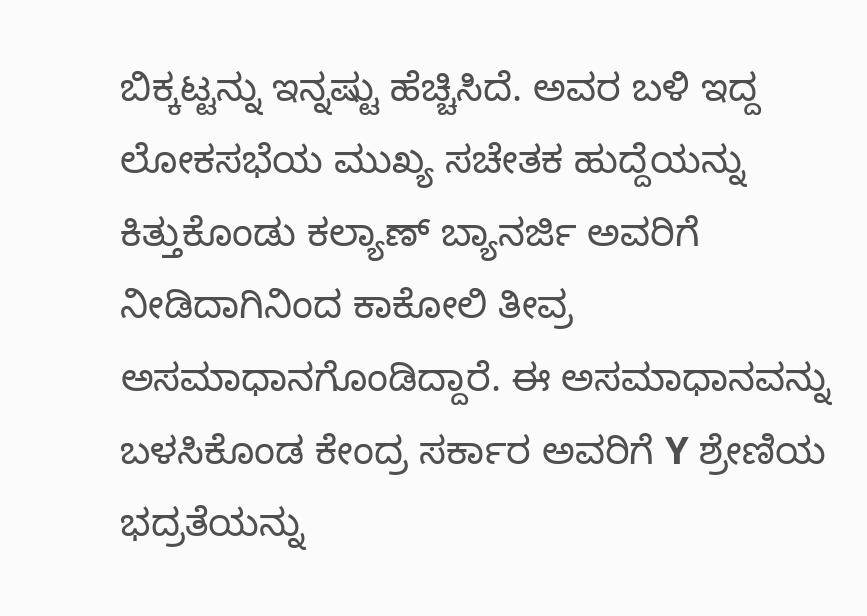ಬಿಕ್ಕಟ್ಟನ್ನು ಇನ್ನಷ್ಟು ಹೆಚ್ಚಿಸಿದೆ. ಅವರ ಬಳಿ ಇದ್ದ ಲೋಕಸಭೆಯ ಮುಖ್ಯ ಸಚೇತಕ ಹುದ್ದೆಯನ್ನು ಕಿತ್ತುಕೊಂಡು ಕಲ್ಯಾಣ್ ಬ್ಯಾನರ್ಜಿ ಅವರಿಗೆ ನೀಡಿದಾಗಿನಿಂದ ಕಾಕೋಲಿ ತೀವ್ರ ಅಸಮಾಧಾನಗೊಂಡಿದ್ದಾರೆ. ಈ ಅಸಮಾಧಾನವನ್ನು ಬಳಸಿಕೊಂಡ ಕೇಂದ್ರ ಸರ್ಕಾರ ಅವರಿಗೆ Y ಶ್ರೇಣಿಯ ಭದ್ರತೆಯನ್ನು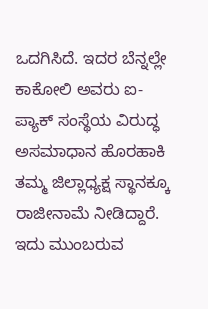ಒದಗಿಸಿದೆ. ಇದರ ಬೆನ್ನಲ್ಲೇ ಕಾಕೋಲಿ ಅವರು ಐ-ಪ್ಯಾಕ್ ಸಂಸ್ಥೆಯ ವಿರುದ್ಧ ಅಸಮಾಧಾನ ಹೊರಹಾಕಿ ತಮ್ಮ ಜಿಲ್ಲಾಧ್ಯಕ್ಷ ಸ್ಥಾನಕ್ಕೂ ರಾಜೀನಾಮೆ ನೀಡಿದ್ದಾರೆ. ಇದು ಮುಂಬರುವ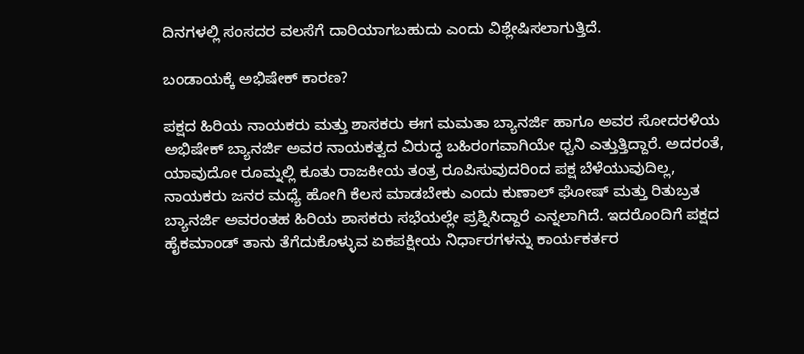ದಿನಗಳಲ್ಲಿ ಸಂಸದರ ವಲಸೆಗೆ ದಾರಿಯಾಗಬಹುದು ಎಂದು ವಿಶ್ಲೇಷಿಸಲಾಗುತ್ತಿದೆ.

ಬಂಡಾಯಕ್ಕೆ ಅಭಿಷೇಕ್ ಕಾರಣ?

ಪಕ್ಷದ ಹಿರಿಯ ನಾಯಕರು ಮತ್ತು ಶಾಸಕರು ಈಗ ಮಮತಾ ಬ್ಯಾನರ್ಜಿ ಹಾಗೂ ಅವರ ಸೋದರಳಿಯ ಅಭಿಷೇಕ್ ಬ್ಯಾನರ್ಜಿ ಅವರ ನಾಯಕತ್ವದ ವಿರುದ್ಧ ಬಹಿರಂಗವಾಗಿಯೇ ಧ್ವನಿ ಎತ್ತುತ್ತಿದ್ದಾರೆ. ಅದರಂತೆ, ಯಾವುದೋ ರೂಮ್ನಲ್ಲಿ ಕೂತು ರಾಜಕೀಯ ತಂತ್ರ ರೂಪಿಸುವುದರಿಂದ ಪಕ್ಷ ಬೆಳೆಯುವುದಿಲ್ಲ, ನಾಯಕರು ಜನರ ಮಧ್ಯೆ ಹೋಗಿ ಕೆಲಸ ಮಾಡಬೇಕು ಎಂದು ಕುಣಾಲ್ ಘೋಷ್ ಮತ್ತು ರಿತುಬ್ರತ ಬ್ಯಾನರ್ಜಿ ಅವರಂತಹ ಹಿರಿಯ ಶಾಸಕರು ಸಭೆಯಲ್ಲೇ ಪ್ರಶ್ನಿಸಿದ್ದಾರೆ ಎನ್ನಲಾಗಿದೆ. ಇದರೊಂದಿಗೆ ಪಕ್ಷದ ಹೈಕಮಾಂಡ್ ತಾನು ತೆಗೆದುಕೊಳ್ಳುವ ಏಕಪಕ್ಷೀಯ ನಿರ್ಧಾರಗಳನ್ನು ಕಾರ್ಯಕರ್ತರ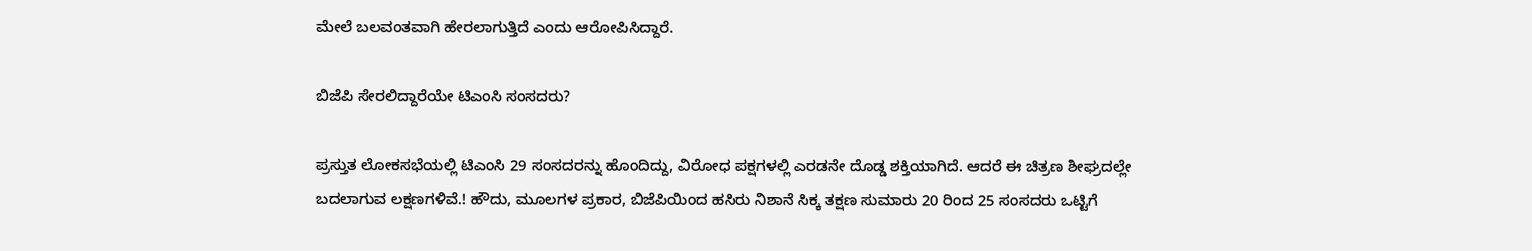ಮೇಲೆ ಬಲವಂತವಾಗಿ ಹೇರಲಾಗುತ್ತಿದೆ ಎಂದು ಆರೋಪಿಸಿದ್ದಾರೆ.

ಬಿಜೆಪಿ ಸೇರಲಿದ್ದಾರೆಯೇ ಟಿಎಂಸಿ ಸಂಸದರು?

ಪ್ರಸ್ತುತ ಲೋಕಸಭೆಯಲ್ಲಿ ಟಿಎಂಸಿ 29 ಸಂಸದರನ್ನು ಹೊಂದಿದ್ದು, ವಿರೋಧ ಪಕ್ಷಗಳಲ್ಲಿ ಎರಡನೇ ದೊಡ್ಡ ಶಕ್ತಿಯಾಗಿದೆ. ಆದರೆ ಈ ಚಿತ್ರಣ ಶೀಘ್ರದಲ್ಲೇ ಬದಲಾಗುವ ಲಕ್ಷಣಗಳಿವೆ.! ಹೌದು, ಮೂಲಗಳ ಪ್ರಕಾರ, ಬಿಜೆಪಿಯಿಂದ ಹಸಿರು ನಿಶಾನೆ ಸಿಕ್ಕ ತಕ್ಷಣ ಸುಮಾರು 20 ರಿಂದ 25 ಸಂಸದರು ಒಟ್ಟಿಗೆ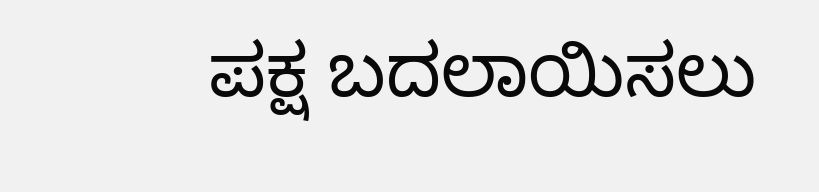ಪಕ್ಷ ಬದಲಾಯಿಸಲು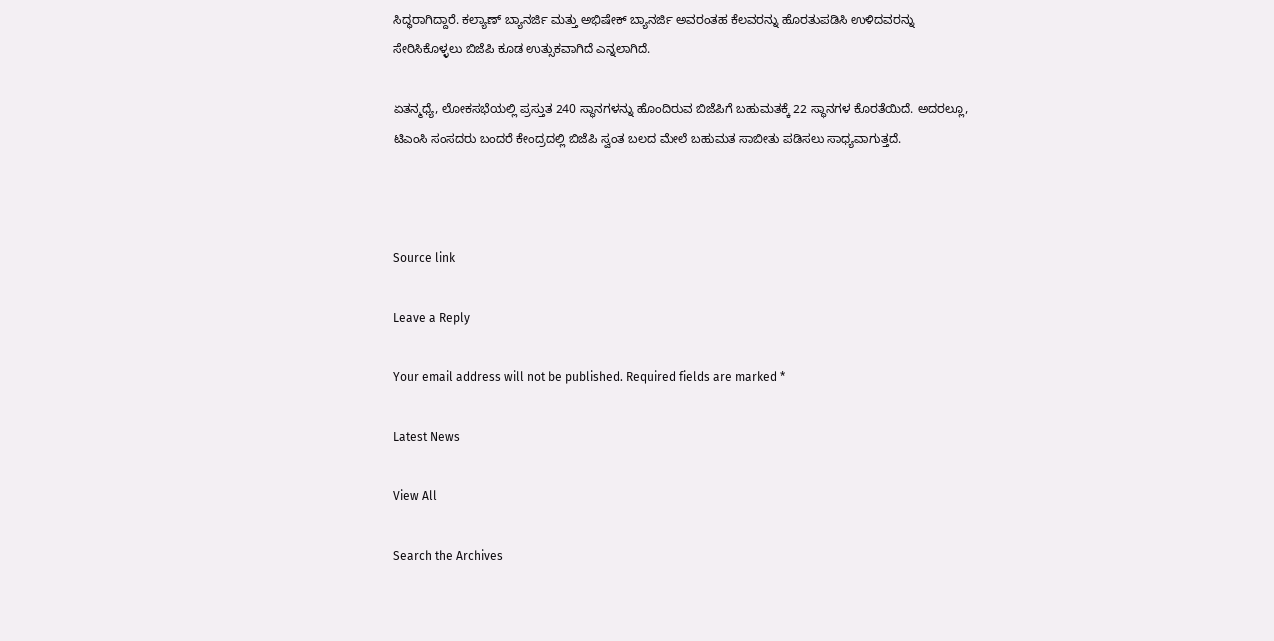ಸಿದ್ಧರಾಗಿದ್ದಾರೆ. ಕಲ್ಯಾಣ್ ಬ್ಯಾನರ್ಜಿ ಮತ್ತು ಅಭಿಷೇಕ್ ಬ್ಯಾನರ್ಜಿ ಅವರಂತಹ ಕೆಲವರನ್ನು ಹೊರತುಪಡಿಸಿ ಉಳಿದವರನ್ನು ಸೇರಿಸಿಕೊಳ್ಳಲು ಬಿಜೆಪಿ ಕೂಡ ಉತ್ಸುಕವಾಗಿದೆ ಎನ್ನಲಾಗಿದೆ.

ಏತನ್ಮಧ್ಯೆ, ಲೋಕಸಭೆಯಲ್ಲಿ ಪ್ರಸ್ತುತ 240 ಸ್ಥಾನಗಳನ್ನು ಹೊಂದಿರುವ ಬಿಜೆಪಿಗೆ ಬಹುಮತಕ್ಕೆ 22 ಸ್ಥಾನಗಳ ಕೊರತೆಯಿದೆ. ಅದರಲ್ಲೂ, ಟಿಎಂಸಿ ಸಂಸದರು ಬಂದರೆ ಕೇಂದ್ರದಲ್ಲಿ ಬಿಜೆಪಿ ಸ್ವಂತ ಬಲದ ಮೇಲೆ ಬಹುಮತ ಸಾಬೀತು ಪಡಿಸಲು ಸಾಧ್ಯವಾಗುತ್ತದೆ.



Source link

Leave a Reply

Your email address will not be published. Required fields are marked *

Latest News

View All

Search the Archives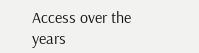Access over the years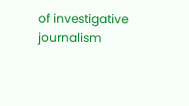of investigative journalism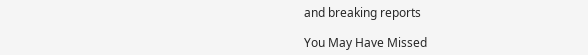and breaking reports

You May Have Missed